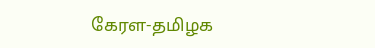கேரள-தமிழக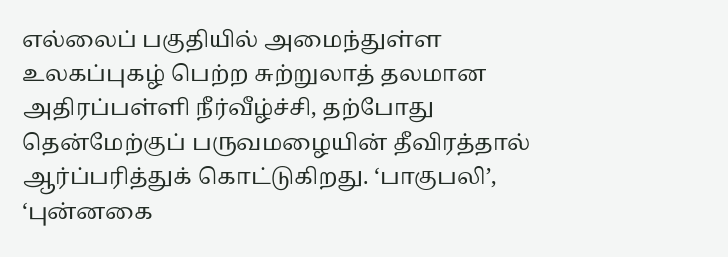எல்லைப் பகுதியில் அமைந்துள்ள உலகப்புகழ் பெற்ற சுற்றுலாத் தலமான அதிரப்பள்ளி நீர்வீழ்ச்சி, தற்போது தென்மேற்குப் பருவமழையின் தீவிரத்தால் ஆர்ப்பரித்துக் கொட்டுகிறது. ‘பாகுபலி’, ‘புன்னகை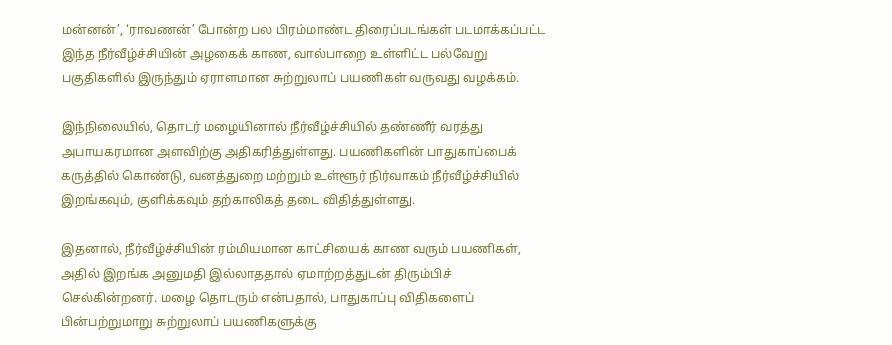மன்னன்’, ‘ராவணன்’ போன்ற பல பிரம்மாண்ட திரைப்படங்கள் படமாக்கப்பட்ட இந்த நீர்வீழ்ச்சியின் அழகைக் காண, வால்பாறை உள்ளிட்ட பல்வேறு பகுதிகளில் இருந்தும் ஏராளமான சுற்றுலாப் பயணிகள் வருவது வழக்கம்.

இந்நிலையில், தொடர் மழையினால் நீர்வீழ்ச்சியில் தண்ணீர் வரத்து அபாயகரமான அளவிற்கு அதிகரித்துள்ளது. பயணிகளின் பாதுகாப்பைக் கருத்தில் கொண்டு, வனத்துறை மற்றும் உள்ளூர் நிர்வாகம் நீர்வீழ்ச்சியில் இறங்கவும், குளிக்கவும் தற்காலிகத் தடை விதித்துள்ளது.

இதனால், நீர்வீழ்ச்சியின் ரம்மியமான காட்சியைக் காண வரும் பயணிகள், அதில் இறங்க அனுமதி இல்லாததால் ஏமாற்றத்துடன் திரும்பிச் செல்கின்றனர். மழை தொடரும் என்பதால், பாதுகாப்பு விதிகளைப் பின்பற்றுமாறு சுற்றுலாப் பயணிகளுக்கு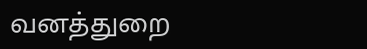வனத்துறை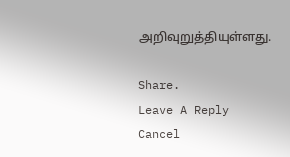அறிவுறுத்தியுள்ளது.

Share.
Leave A Reply Cancel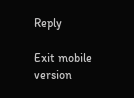Reply

Exit mobile version